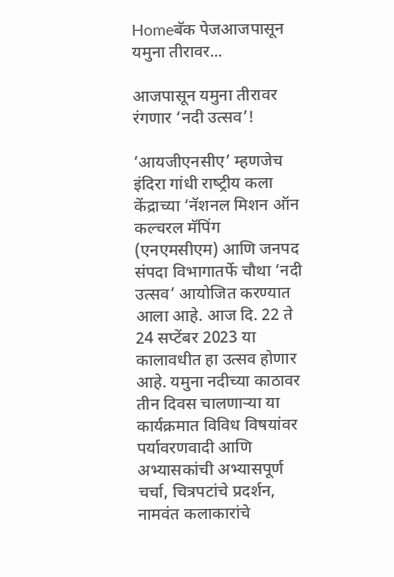Homeबॅक पेजआजपासून यमुना तीरावर...

आजपासून यमुना तीरावर रंगणार ‘नदी उत्सव’!

‘आयजीएनसीए’ म्हणजेच इंदिरा गांधी राष्‍ट्रीय कला केंद्राच्या ‘नॅशनल मिशन ऑन कल्चरल मॅपिंग (एनएमसीएम) आणि जनपद संपदा विभागातर्फे चौथा ‘नदी उत्सव’ आयोजित करण्‍यात आला आहे. आज दि. 22 ते 24 सप्टेंबर 2023 या कालावधीत हा उत्सव होणार आहे. यमुना नदीच्या काठावर तीन दिवस चालणाऱ्या या कार्यक्रमात विविध विषयांवर पर्यावरणवादी आणि अभ्यासकांची अभ्यासपूर्ण चर्चा, चित्रपटांचे प्रदर्शन, नामवंत कलाकारांचे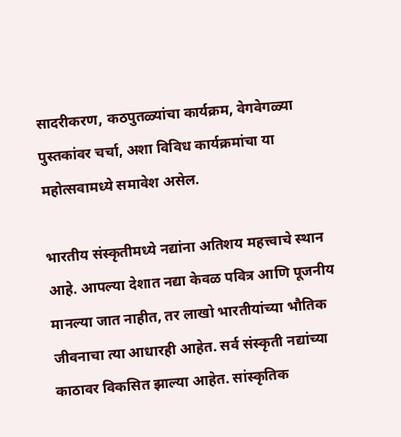सादरीकरण, कठपुतळ्यांचा कार्यक्रम, वेगवेगळ्या पुस्तकांवर चर्चा, अशा विविध कार्यक्रमांचा या महोत्सवामध्‍ये समावेश असेल.

भारतीय संस्कृतीमध्‍ये नद्यांना अतिशय महत्त्वाचे स्थान आहे. आपल्या देशात नद्या केवळ पवित्र आणि पूजनीय मानल्या जात नाहीत, तर लाखो भारतीयांच्या भौतिक जीवनाचा त्या आधारही आहेत. सर्व संस्कृती नद्यांच्या काठावर विकसित झाल्या आहेत. सांस्कृतिक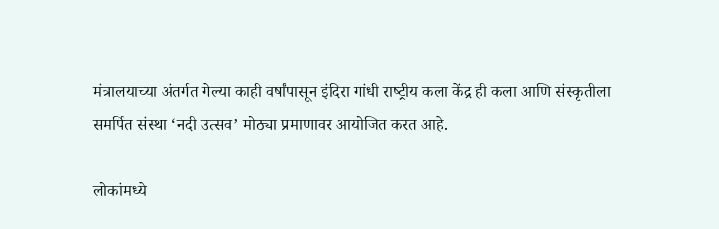मंत्रालयाच्या अंतर्गत गेल्या काही वर्षांपासून इंदिरा गांधी राष्‍ट्रीय कला केंद्र ही कला आणि संस्कृतीला समर्पित संस्था ‘नदी उत्सव’ मोठ्या प्रमाणावर आयोजित करत आहे.

लोकांमध्ये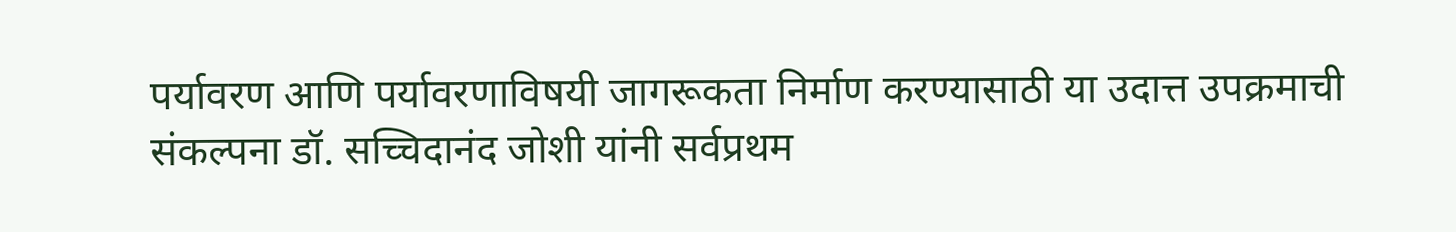पर्यावरण आणि पर्यावरणाविषयी जागरूकता निर्माण करण्यासाठी या उदात्त उपक्रमाची संकल्पना डॉ. सच्चिदानंद जोशी यांनी सर्वप्रथम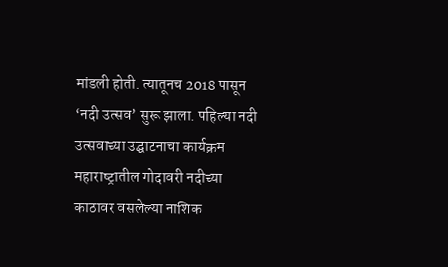मांडली होती. त्‍यातूनच 2018 पासून ‘नदी उत्सव’ सुरू झाला. पहिल्या नदी उत्‍सवाच्या उद्घाटनाचा कार्यक्रम महाराष्‍ट्रातील गोदावरी नदीच्या काठावर वसलेल्या नाशिक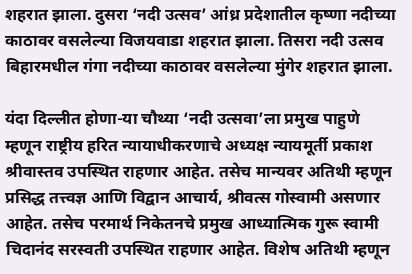शहरात झाला. दुसरा ‘नदी उत्सव’ आंध्र प्रदेशातील कृष्णा नदीच्या काठावर वसलेल्या विजयवाडा शहरात झाला. तिसरा नदी उत्सव बिहारमधील गंगा नदीच्या काठावर वसलेल्या मुंगेर शहरात झाला.

यंदा दिल्लीत होणा-या चौथ्या ‘नदी उत्सवा’ला प्रमुख पाहुणे म्हणून राष्ट्रीय हरित न्यायाधीकरणाचे अध्यक्ष न्यायमूर्ती प्रकाश श्रीवास्तव उपस्थित राहणार आहेत. तसेच मान्यवर अतिथी म्हणून प्रसिद्ध तत्त्वज्ञ आणि विद्वान आचार्य, श्रीवत्स गोस्वामी असणार आहेत. तसेच परमार्थ निकेतनचे प्रमुख आध्यात्मिक गुरू स्वामी चिदानंद सरस्वती उपस्थित राहणार आहेत. विशेष अतिथी म्हणून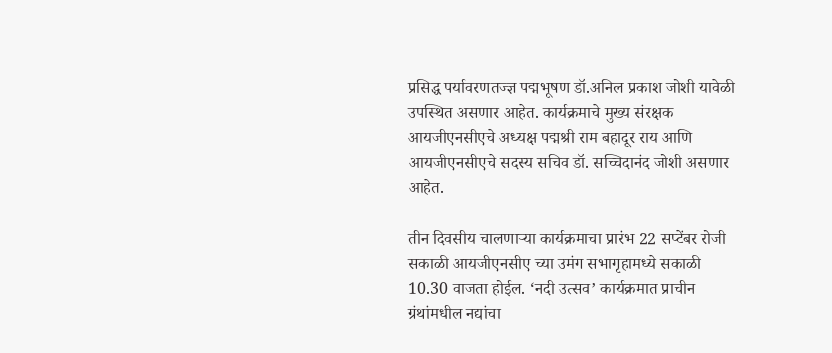प्रसिद्ध पर्यावरणतज्ज्ञ पद्मभूषण डॉ.अनिल प्रकाश जोशी यावेळी उपस्थित असणार आहेत. कार्यक्रमाचे मुख्य संरक्षक आयजीएनसीएचे अध्यक्ष पद्मश्री राम बहादूर राय आणि आयजीएनसीएचे सदस्य सचिव डॉ. सच्चिदानंद जोशी असणार आहेत.

तीन दिवसीय चालणाऱ्या कार्यक्रमाचा प्रारंभ 22 सप्टेंबर रोजी सकाळी आयजीएनसीए च्‍या उमंग सभागृहामध्‍ये सकाळी 10.30 वाजता होईल. ‘नदी उत्सव’ कार्यक्रमात प्राचीन ग्रंथांमधील नद्यांचा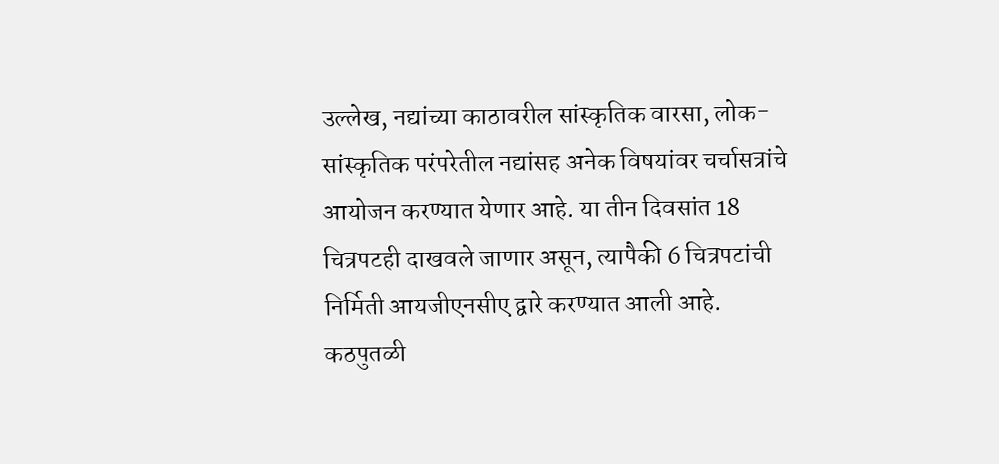उल्लेख, नद्यांच्या काठावरील सांस्कृतिक वारसा, लोक-सांस्कृतिक परंपरेतील नद्यांसह अनेक विषयांवर चर्चासत्रांचे आयोजन करण्यात येणार आहे. या तीन दिवसांत 18 चित्रपटही दाखवले जाणार असून, त्यापैकी 6 चित्रपटांची निर्मिती आयजीएनसीए द्वारे करण्यात आली आहे. कठपुतळी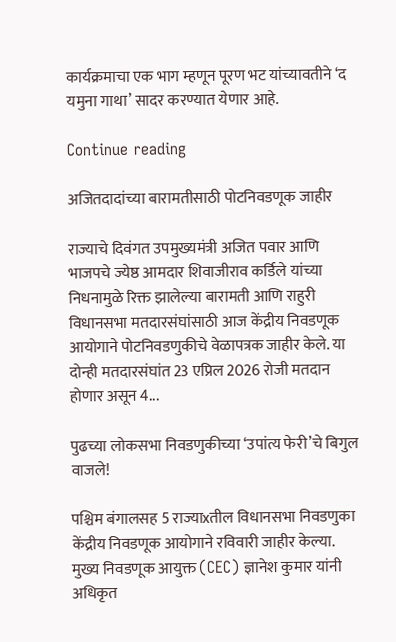कार्यक्रमाचा एक भाग म्हणून पूरण भट यांच्यावतीने ‘द यमुना गाथा’ सादर करण्यात येणार आहे.

Continue reading

अजितदादांच्या बारामतीसाठी पोटनिवडणूक जाहीर

राज्याचे दिवंगत उपमुख्यमंत्री अजित पवार आणि भाजपचे ज्येष्ठ आमदार शिवाजीराव कर्डिले यांच्या निधनामुळे रिक्त झालेल्या बारामती आणि राहुरी विधानसभा मतदारसंघांसाठी आज केंद्रीय निवडणूक आयोगाने पोटनिवडणुकीचे वेळापत्रक जाहीर केले. या दोन्ही मतदारसंघांत 23 एप्रिल 2026 रोजी मतदान होणार असून 4...

पुढच्या लोकसभा निवडणुकीच्या ‘उपांत्य फेरी’चे बिगुल वाजले!

पश्चिम बंगालसह 5 राज्याxतील विधानसभा निवडणुका केंद्रीय निवडणूक आयोगाने रविवारी जाहीर केल्या. मुख्य निवडणूक आयुक्त (CEC) ज्ञानेश कुमार यांनी अधिकृत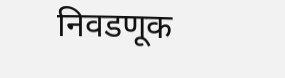निवडणूक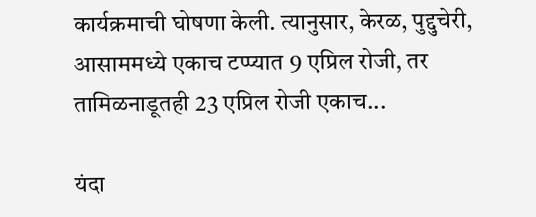कार्यक्रमाची घोषणा केली. त्यानुसार, केरळ, पुद्दुचेरी, आसाममध्ये एकाच टप्प्यात 9 एप्रिल रोजी, तर तामिळनाडूतही 23 एप्रिल रोजी एकाच...

यंदा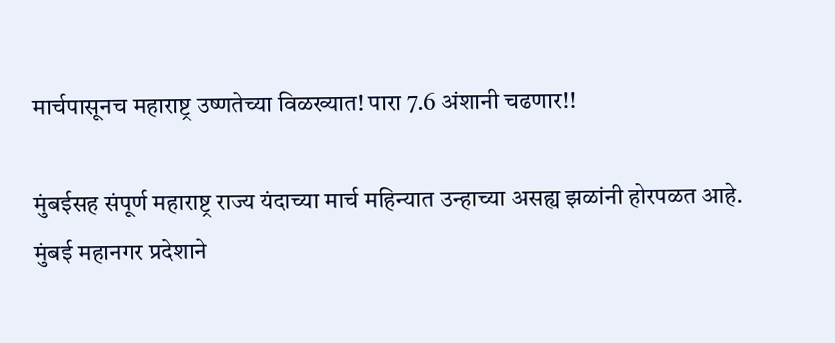मार्चपासूनच महाराष्ट्र उष्णतेच्या विळख्यात! पारा 7.6 अंशानी चढणार!!

मुंबईसह संपूर्ण महाराष्ट्र राज्य यंदाच्या मार्च महिन्यात उन्हाच्या असह्य झळांनी होरपळत आहे. मुंबई महानगर प्रदेशाने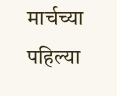मार्चच्या पहिल्या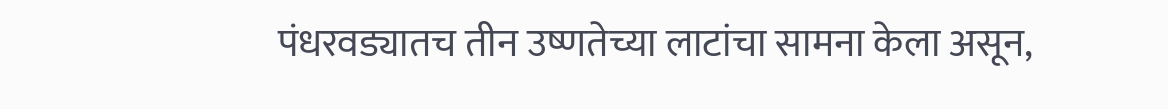पंधरवड्यातच तीन उष्णतेच्या लाटांचा सामना केला असून,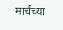मार्चच्या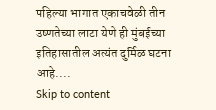पहिल्या भागात एकाचवेळी तीन उष्णतेच्या लाटा येणे ही मुंबईच्या इतिहासातील अत्यंत दुर्मिळ घटना आहे....
Skip to content